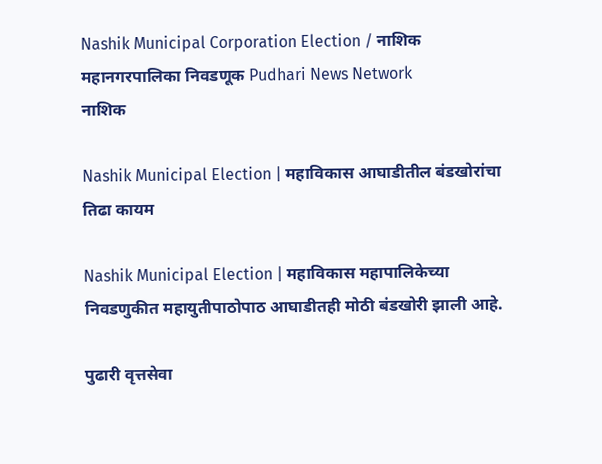Nashik Municipal Corporation Election / नाशिक महानगरपालिका निवडणूक Pudhari News Network
नाशिक

Nashik Municipal Election | महाविकास आघाडीतील बंडखोरांचा तिढा कायम

Nashik Municipal Election | महाविकास महापालिकेच्या निवडणुकीत महायुतीपाठोपाठ आघाडीतही मोठी बंडखोरी झाली आहे.

पुढारी वृत्तसेवा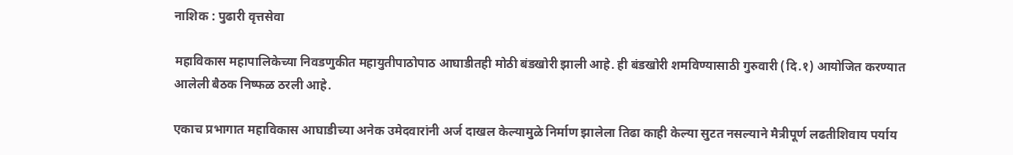नाशिक : पुढारी वृत्तसेवा

महाविकास महापालिकेच्या निवडणुकीत महायुतीपाठोपाठ आघाडीतही मोठी बंडखोरी झाली आहे. ही बंडखोरी शमविण्यासाठी गुरुवारी (दि.१) आयोजित करण्यात आलेली बैठक निष्फळ ठरली आहे.

एकाच प्रभागात महाविकास आघाडीच्या अनेक उमेदवारांनी अर्ज दाखल केल्यामुळे निर्माण झालेला तिढा काही केल्या सुटत नसल्याने मैत्रीपूर्ण लढतीशिवाय पर्याय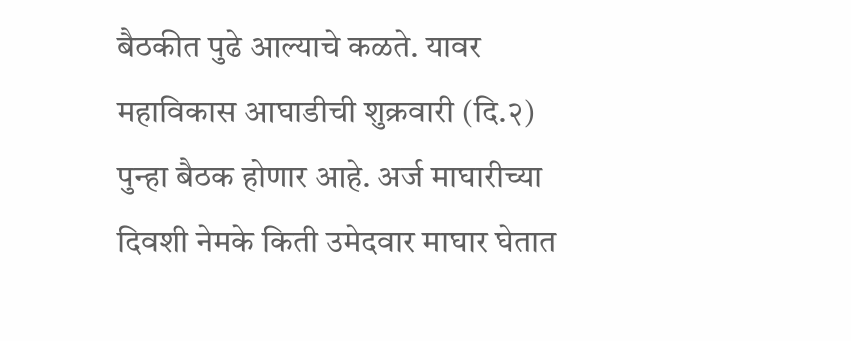बैठकीत पुढे आल्याचे कळते. यावर महाविकास आघाडीची शुक्रवारी (दि.२) पुन्हा बैठक होणार आहे. अर्ज माघारीच्या दिवशी नेमके किती उमेदवार माघार घेतात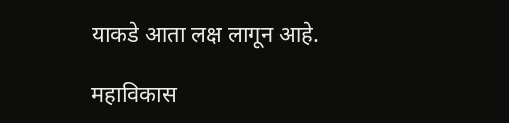याकडे आता लक्ष लागून आहे.

महाविकास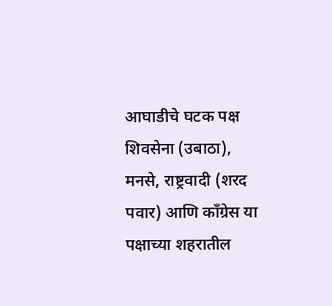आघाडीचे घटक पक्ष शिवसेना (उबाठा), मनसे, राष्ट्रवादी (शरद पवार) आणि काँग्रेस या पक्षाच्या शहरातील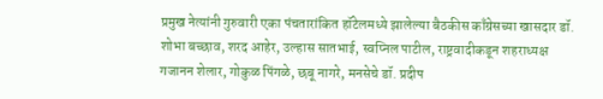प्रमुख नेत्यांनी गुरुवारी एका पंचतारांकित हॉटेलमध्ये झालेल्या बैठकीस काँग्रेसच्या खासदार डॉ. शोभा बच्छाव, शरद आहेर, उल्हास सातभाई, स्वप्निल पाटील, राष्ट्रवादीकडून शहराध्यक्ष गजानन शेलार, गोकुळ पिंगळे, छबू नागरे, मनसेचे डॉ. प्रदीप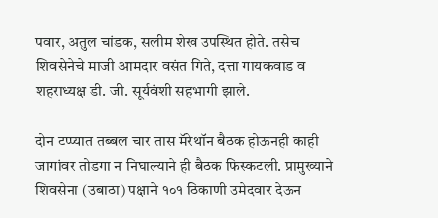पवार, अतुल चांडक, सलीम शेख उपस्थित होते. तसेच शिवसेनेचे माजी आमदार वसंत गिते, दत्ता गायकवाड व शहराध्यक्ष डी. जी. सूर्यवंशी सहभागी झाले.

दोन टप्प्यात तब्बल चार तास मॅरेथॉन बैठक होऊनही काही जागांवर तोडगा न निघाल्याने ही बैठक फिस्कटली. प्रामुख्याने शिवसेना (उबाठा) पक्षाने १०१ ठिकाणी उमेदवार देऊन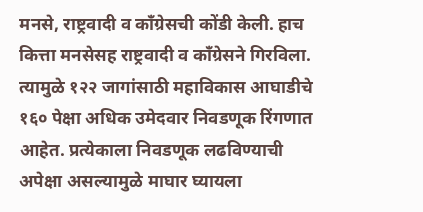मनसे, राष्ट्रवादी व काँग्रेसची कोंडी केली. हाच कित्ता मनसेसह राष्ट्रवादी व काँग्रेसने गिरविला. त्यामुळे १२२ जागांसाठी महाविकास आघाडीचे १६० पेक्षा अधिक उमेदवार निवडणूक रिंगणात आहेत. प्रत्येकाला निवडणूक लढविण्याची अपेक्षा असल्यामुळे माघार घ्यायला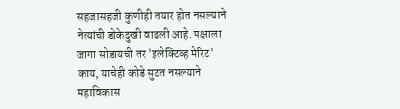सहजासहजी कुणीही तयार होत नसल्याने नेत्यांची डोकेदुखी वाढली आहे. पक्षाला जागा सोडायची तर 'इलेक्टिव्ह मेरिट' काय, याचेही कोडे सुटत नसल्याने महाविकास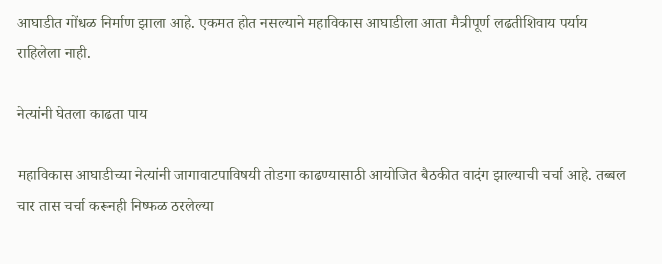आघाडीत गोंधळ निर्माण झाला आहे. एकमत होत नसल्याने महाविकास आघाडीला आता मैत्रीपूर्ण लढतीशिवाय पर्याय राहिलेला नाही.

नेत्यांनी घेतला काढता पाय

महाविकास आघाडीच्या नेत्यांनी जागावाटपाविषयी तोडगा काढण्यासाठी आयोजित बैठकीत वादंग झाल्याची चर्चा आहे. तब्बल चार तास चर्चा करूनही निष्फळ ठरलेल्या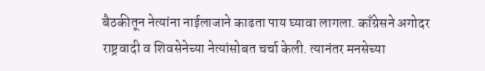बैठकीतून नेत्यांना नाईलाजाने काढता पाय घ्यावा लागला. काँग्रेसने अगोदर राष्ट्रवादी व शिवसेनेच्या नेत्यांसोबत चर्चा केली. त्यानंतर मनसेच्या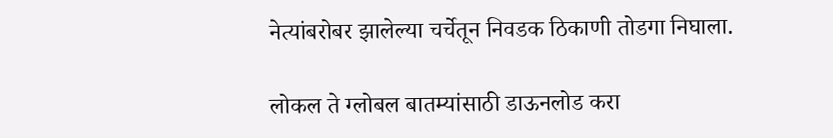नेत्यांबरोबर झालेल्या चर्चेतून निवडक ठिकाणी तोडगा निघाला.

लोकल ते ग्लोबल बातम्यांसाठी डाऊनलोड करा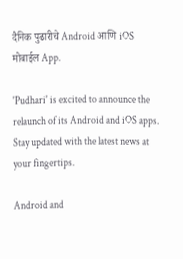दैनिक पुढारीचे Android आणि iOS मोबाईल App.

'Pudhari' is excited to announce the relaunch of its Android and iOS apps. Stay updated with the latest news at your fingertips.

Android and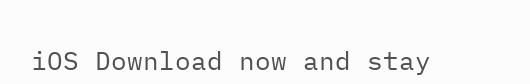iOS Download now and stay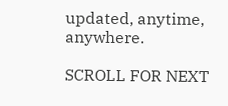updated, anytime, anywhere.

SCROLL FOR NEXT